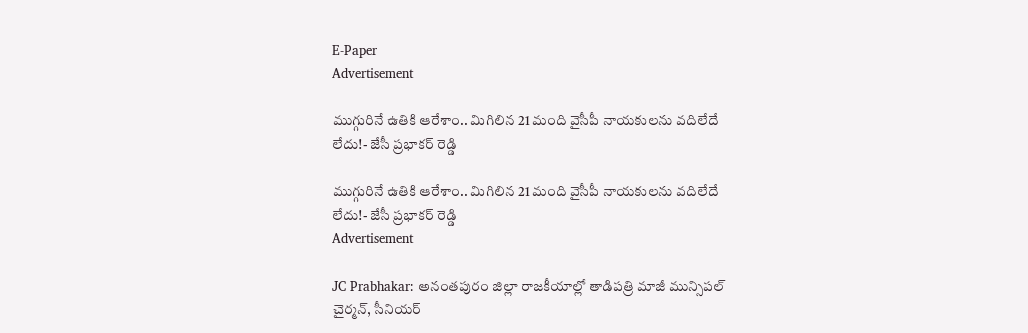E-Paper
Advertisement

ముగ్గురినే ఉతికి ఆరేశాం.. మిగిలిన 21 మంది వైసీపీ నాయకులను వదిలేదే లేదు!- జేసీ ప్రభాకర్ రెడ్డి

ముగ్గురినే ఉతికి ఆరేశాం.. మిగిలిన 21 మంది వైసీపీ నాయకులను వదిలేదే లేదు!- జేసీ ప్రభాకర్ రెడ్డి
Advertisement

JC Prabhakar: అనంతపురం జిల్లా రాజకీయాల్లో తాడిపత్రి మాజీ మున్సిపల్ చైర్మన్, సీనియర్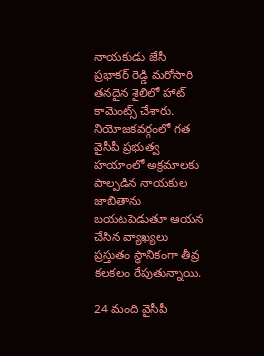నాయకుడు జేసీ ప్రభాకర్ రెడ్డి మరోసారి తనదైన శైలిలో హాట్ కామెంట్స్ చేశారు. నియోజకవర్గంలో గత వైసీపీ ప్రభుత్వ హయాంలో అక్రమాలకు పాల్పడిన నాయకుల జాబితాను బయటపెడుతూ ఆయన చేసిన వ్యాఖ్యలు ప్రస్తుతం స్థానికంగా తీవ్ర కలకలం రేపుతున్నాయి.

24 మంది వైసీపీ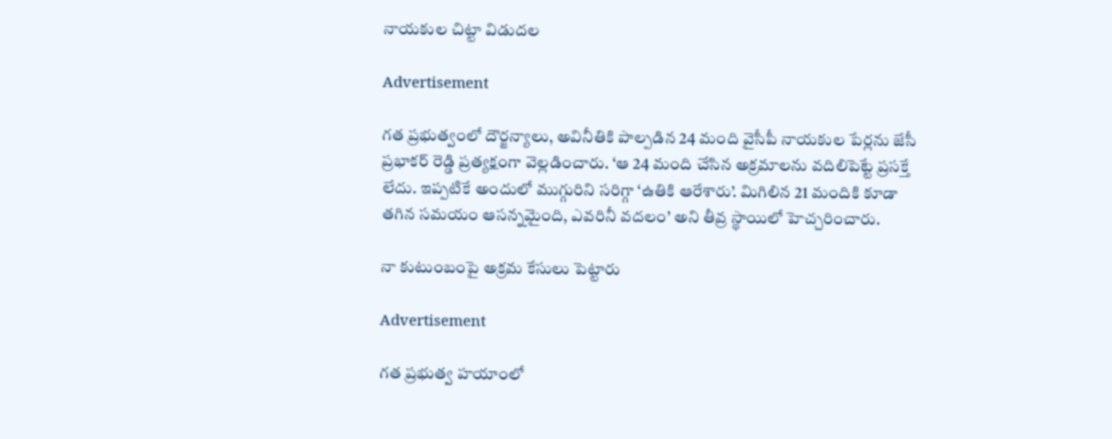నాయకుల చిట్టా విడుదల

Advertisement

గత ప్రభుత్వంలో దౌర్జన్యాలు, అవినీతికి పాల్పడిన 24 మంది వైసీపీ నాయకుల పేర్లను జేసీ ప్రభాకర్ రెడ్డి ప్రత్యక్షంగా వెల్లడించారు. ‘ఆ 24 మంది చేసిన అక్రమాలను వదిలిపెట్టే ప్రసక్తే లేదు. ఇప్పటికే అందులో ముగ్గురిని సరిగ్గా ‘ఉతికి ఆరేశారు’. మిగిలిన 21 మందికి కూడా తగిన సమయం ఆసన్నమైంది, ఎవరినీ వదలం’ అని తీవ్ర స్థాయిలో హెచ్చరించారు.

నా కుటుంబంపై అక్రమ కేసులు పెట్టారు

Advertisement

గత ప్రభుత్వ హయాంలో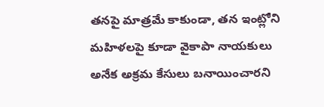తనపై మాత్రమే కాకుండా, తన ఇంట్లోని మహిళలపై కూడా వైకాపా నాయకులు అనేక అక్రమ కేసులు బనాయించారని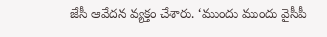జేసీ ఆవేదన వ్యక్తం చేశారు. ‘ముందు ముందు వైసీపీ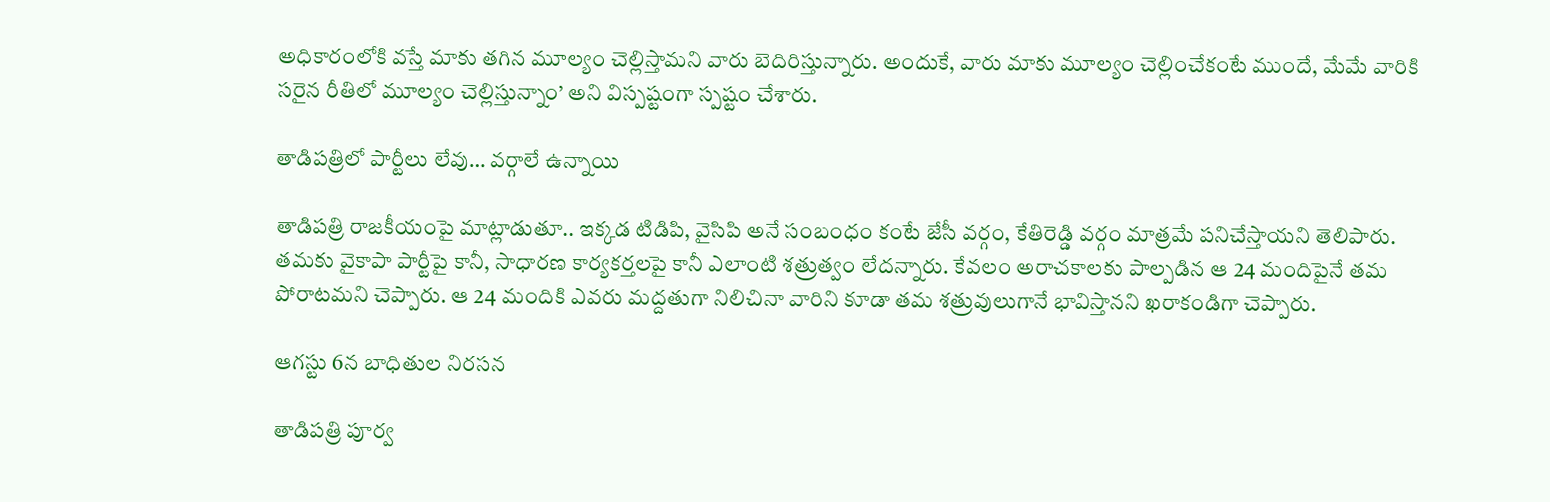అధికారంలోకి వస్తే మాకు తగిన మూల్యం చెల్లిస్తామని వారు బెదిరిస్తున్నారు. అందుకే, వారు మాకు మూల్యం చెల్లించేకంటే ముందే, మేమే వారికి సరైన రీతిలో మూల్యం చెల్లిస్తున్నాం’ అని విస్పష్టంగా స్పష్టం చేశారు.

తాడిపత్రిలో పార్టీలు లేవు… వర్గాలే ఉన్నాయి

తాడిపత్రి రాజకీయంపై మాట్లాడుతూ.. ఇక్కడ టిడిపి, వైసిపి అనే సంబంధం కంటే జేసీ వర్గం, కేతిరెడ్డి వర్గం మాత్రమే పనిచేస్తాయని తెలిపారు. తమకు వైకాపా పార్టీపై కానీ, సాధారణ కార్యకర్తలపై కానీ ఎలాంటి శత్రుత్వం లేదన్నారు. కేవలం అరాచకాలకు పాల్పడిన ఆ 24 మందిపైనే తమ పోరాటమని చెప్పారు. ఆ 24 మందికి ఎవరు మద్దతుగా నిలిచినా వారిని కూడా తమ శత్రువులుగానే భావిస్తానని ఖరాకండిగా చెప్పారు.

ఆగస్టు 6న బాధితుల నిరసన

తాడిపత్రి పూర్వ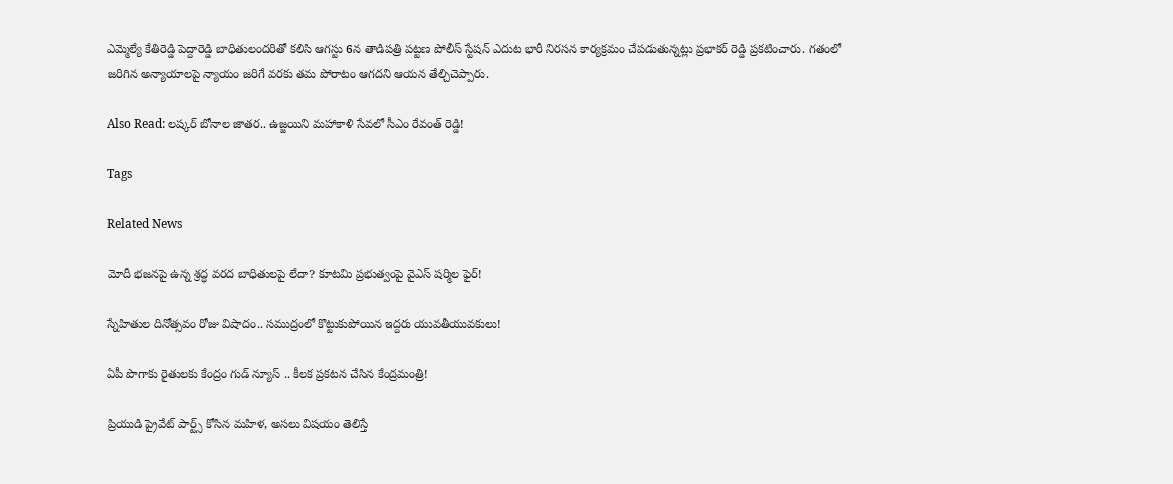ఎమ్మెల్యే కేతిరెడ్డి పెద్దారెడ్డి బాధితులందరితో కలిసి ఆగస్టు 6న తాడిపత్రి పట్టణ పోలీస్ స్టేషన్ ఎదుట భారీ నిరసన కార్యక్రమం చేపడుతున్నట్లు ప్రభాకర్ రెడ్డి ప్రకటించారు. గతంలో జరిగిన అన్యాయాలపై న్యాయం జరిగే వరకు తమ పోరాటం ఆగదని ఆయన తేల్చిచెప్పారు.

Also Read: లష్కర్ బోనాల జాతర.. ఉజ్జయిని మహాకాళి సేవలో సీఎం రేవంత్ రెడ్డి!

Tags

Related News

మోదీ భజనపై ఉన్న శ్రద్ధ వరద బాధితులపై లేదా? కూటమి ప్రభుత్వంపై వైఎస్ షర్మిల ఫైర్!

స్నేహితుల దినోత్సవం రోజు విషాదం.. సముద్రంలో కొట్టుకుపోయిన ఇద్దరు యువతీయువకులు!

ఏపీ పొగాకు రైతులకు కేంద్రం గుడ్ న్యూస్ .. కీలక ప్రకటన చేసిన కేంద్రమంత్రి!

ప్రియుడి ప్రైవేట్ పార్ట్స్ కోసిన మహిళ, అసలు విషయం తెలిస్తే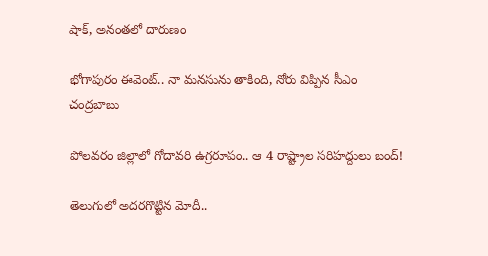షాక్, అనంతలో దారుణం

భోగాపురం ఈవెంట్.. నా మనసును తాకింది, నోరు విప్పిన సీఎం చంద్రబాబు

పోలవరం జిల్లాలో గోదావరి ఉగ్రరూపం.. ఆ 4 రాష్ట్రాల సరిహద్దులు బంద్!

తెలుగులో అదరగొట్టిన మోదీ..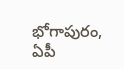భోగాపురం, ఏపీ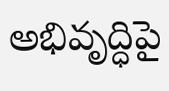అభివృద్ధిపై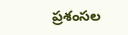ప్రశంసల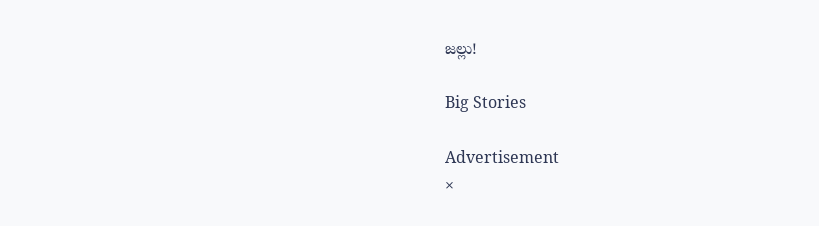జల్లు!

Big Stories

Advertisement
×